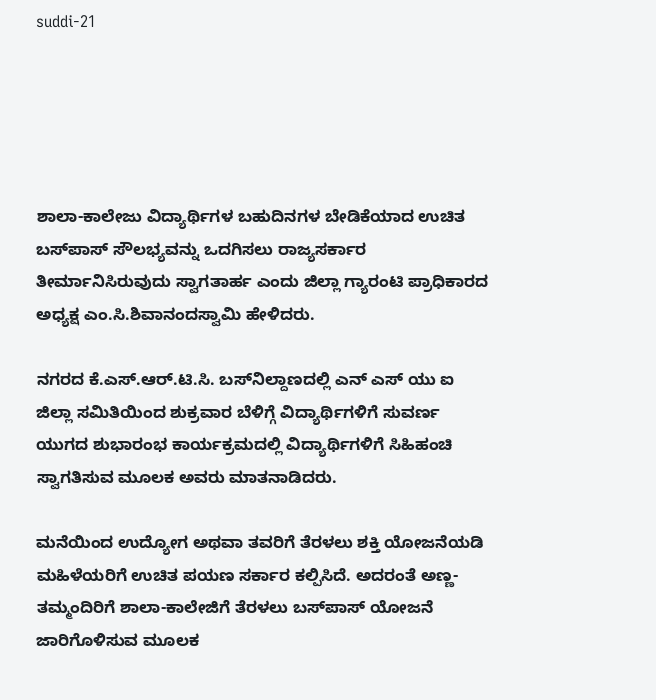suddi-21





ಶಾಲಾ-ಕಾಲೇಜು ವಿದ್ಯಾರ್ಥಿಗಳ ಬಹುದಿನಗಳ ಬೇಡಿಕೆಯಾದ ಉಚಿತ ಬಸ್‍ಪಾಸ್ ಸೌಲಭ್ಯವನ್ನು ಒದಗಿಸಲು ರಾಜ್ಯಸರ್ಕಾರ ತೀರ್ಮಾನಿಸಿರುವುದು ಸ್ವಾಗತಾರ್ಹ ಎಂದು ಜಿಲ್ಲಾ ಗ್ಯಾರಂಟಿ ಪ್ರಾಧಿಕಾರದ ಅಧ್ಯಕ್ಷ ಎಂ.ಸಿ.ಶಿವಾನಂದಸ್ವಾಮಿ ಹೇಳಿದರು.

ನಗರದ ಕೆ.ಎಸ್.ಆರ್.ಟಿ.ಸಿ. ಬಸ್‍ನಿಲ್ದಾಣದಲ್ಲಿ ಎನ್‍ ಎಸ್‍ ಯು ಐ ಜಿಲ್ಲಾ ಸಮಿತಿಯಿಂದ ಶುಕ್ರವಾರ ಬೆಳಿಗ್ಗೆ ವಿದ್ಯಾರ್ಥಿಗಳಿಗೆ ಸುವರ್ಣ ಯುಗದ ಶುಭಾರಂಭ ಕಾರ್ಯಕ್ರಮದಲ್ಲಿ ವಿದ್ಯಾರ್ಥಿಗಳಿಗೆ ಸಿಹಿಹಂಚಿ ಸ್ವಾಗತಿಸುವ ಮೂಲಕ ಅವರು ಮಾತನಾಡಿದರು.

ಮನೆಯಿಂದ ಉದ್ಯೋಗ ಅಥವಾ ತವರಿಗೆ ತೆರಳಲು ಶಕ್ತಿ ಯೋಜನೆಯಡಿ ಮಹಿಳೆಯರಿಗೆ ಉಚಿತ ಪಯಣ ಸರ್ಕಾರ ಕಲ್ಪಿಸಿದೆ. ಅದರಂತೆ ಅಣ್ಣ-ತಮ್ಮಂದಿರಿಗೆ ಶಾಲಾ-ಕಾಲೇಜಿಗೆ ತೆರಳಲು ಬಸ್‍ಪಾಸ್ ಯೋಜನೆ ಜಾರಿಗೊಳಿಸುವ ಮೂಲಕ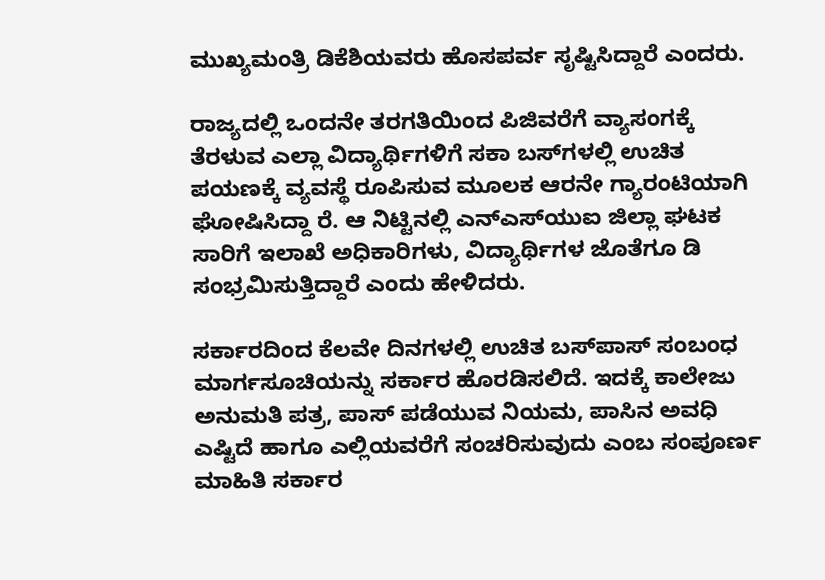ಮುಖ್ಯಮಂತ್ರಿ ಡಿಕೆಶಿಯವರು ಹೊಸಪರ್ವ ಸೃಷ್ಟಿಸಿದ್ದಾರೆ ಎಂದರು.

ರಾಜ್ಯದಲ್ಲಿ ಒಂದನೇ ತರಗತಿಯಿಂದ ಪಿಜಿವರೆಗೆ ವ್ಯಾಸಂಗಕ್ಕೆ ತೆರಳುವ ಎಲ್ಲಾ ವಿದ್ಯಾರ್ಥಿಗಳಿಗೆ ಸಕಾ ಬಸ್‍ಗಳಲ್ಲಿ ಉಚಿತ ಪಯಣಕ್ಕೆ ವ್ಯವಸ್ಥೆ ರೂಪಿಸುವ ಮೂಲಕ ಆರನೇ ಗ್ಯಾರಂಟಿಯಾಗಿ ಘೋಷಿಸಿದ್ದಾ ರೆ. ಆ ನಿಟ್ಟಿನಲ್ಲಿ ಎನ್‍ಎಸ್‍ಯುಐ ಜಿಲ್ಲಾ ಘಟಕ ಸಾರಿಗೆ ಇಲಾಖೆ ಅಧಿಕಾರಿಗಳು, ವಿದ್ಯಾರ್ಥಿಗಳ ಜೊತೆಗೂ ಡಿ ಸಂಭ್ರಮಿಸುತ್ತಿದ್ದಾರೆ ಎಂದು ಹೇಳಿದರು.

ಸರ್ಕಾರದಿಂದ ಕೆಲವೇ ದಿನಗಳಲ್ಲಿ ಉಚಿತ ಬಸ್‍ಪಾಸ್ ಸಂಬಂಧ ಮಾರ್ಗಸೂಚಿಯನ್ನು ಸರ್ಕಾರ ಹೊರಡಿಸಲಿದೆ. ಇದಕ್ಕೆ ಕಾಲೇಜು ಅನುಮತಿ ಪತ್ರ, ಪಾಸ್ ಪಡೆಯುವ ನಿಯಮ, ಪಾಸಿನ ಅವಧಿ ಎಷ್ಟಿದೆ ಹಾಗೂ ಎಲ್ಲಿಯವರೆಗೆ ಸಂಚರಿಸುವುದು ಎಂಬ ಸಂಪೂರ್ಣ ಮಾಹಿತಿ ಸರ್ಕಾರ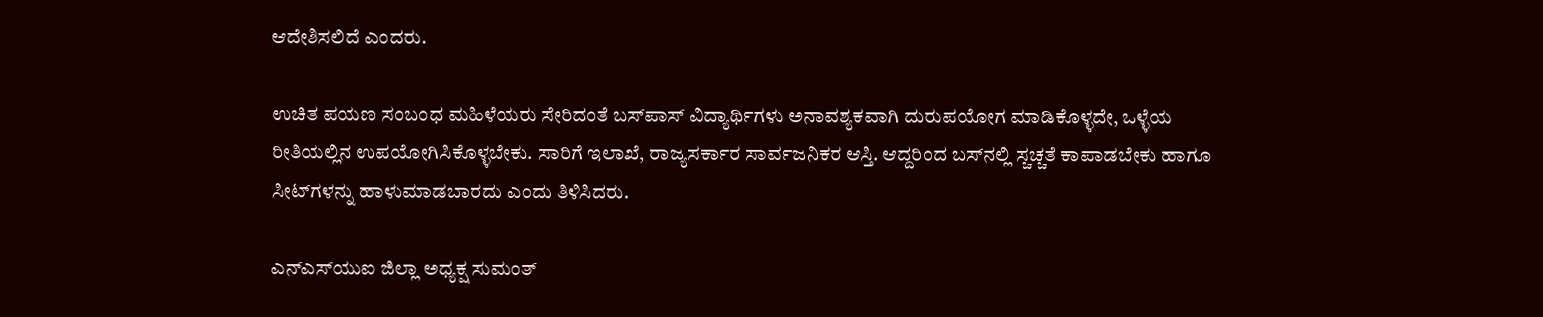ಆದೇಶಿಸಲಿದೆ ಎಂದರು.

ಉಚಿತ ಪಯಣ ಸಂಬಂಧ ಮಹಿಳೆಯರು ಸೇರಿದಂತೆ ಬಸ್‍ಪಾಸ್ ವಿದ್ಯಾರ್ಥಿಗಳು ಅನಾವಶ್ಯಕವಾಗಿ ದುರುಪಯೋಗ ಮಾಡಿಕೊಳ್ಳದೇ, ಒಳ್ಳೆಯ ರೀತಿಯಲ್ಲಿನ ಉಪಯೋಗಿಸಿಕೊಳ್ಳಬೇಕು. ಸಾರಿಗೆ ಇಲಾಖೆ, ರಾಜ್ಯಸರ್ಕಾರ ಸಾರ್ವಜನಿಕರ ಆಸ್ತಿ. ಆದ್ದರಿಂದ ಬಸ್‍ನಲ್ಲಿ ಸ್ಚಚ್ಚತೆ ಕಾಪಾಡಬೇಕು ಹಾಗೂ ಸೀಟ್‍ಗಳನ್ನು ಹಾಳುಮಾಡಬಾರದು ಎಂದು ತಿಳಿಸಿದರು.

ಎನ್‍ಎಸ್‍ಯುಐ ಜಿಲ್ಲಾ ಅಧ್ಯಕ್ಷ ಸುಮಂತ್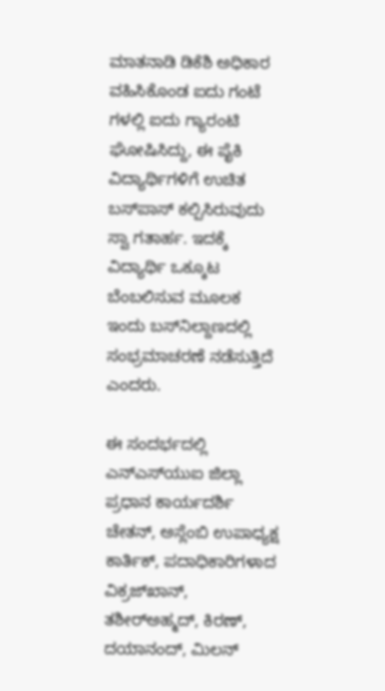ಮಾತನಾಡಿ ಡಿಕೆಶಿ ಅಧಿಕಾರ ವಹಿಸಿಕೊಂಡ ಐದು ಗಂಟೆ ಗಳಲ್ಲಿ ಐದು ಗ್ಯಾರಂಟಿ ಘೋಷಿಸಿದ್ದು, ಈ ಪೈಕಿ ವಿದ್ಯಾರ್ಥಿಗಳಿಗೆ ಉಚಿತ ಬಸ್‍ಪಾಸ್ ಕಲ್ಪಿಸಿರುವುದು ಸ್ವಾ ಗತಾರ್ಹ. ಇದಕ್ಕೆ ವಿದ್ಯಾರ್ಥಿ ಒಕ್ಕೂಟ ಬೆಂಬಲಿಸುವ ಮೂಲಕ ಇಂದು ಬಸ್‍ನಿಲ್ದಾಣದಲ್ಲಿ ಸಂಭ್ರಮಾಚರಣೆ ನಡೆಸುತ್ತಿದೆ ಎಂದರು.

ಈ ಸಂದರ್ಭದಲ್ಲಿ ಎನ್‍ಎಸ್‍ಯುಐ ಜಿಲ್ಲಾ ಪ್ರಧಾನ ಕಾರ್ಯದರ್ಶಿ ಚೇತನ್, ಅಸ್ಲೆಂಬಿ ಉಪಾಧ್ಯಕ್ಷ ಕಾರ್ತಿಕ್, ಪದಾಧಿಕಾರಿಗಳಾದ ವಿಕ್ರಜ್‍ಖಾನ್, ತಶೀರ್‍ಅಹ್ಮದ್, ಕಿರಣ್, ದಯಾನಂದ್, ಮಿಲನ್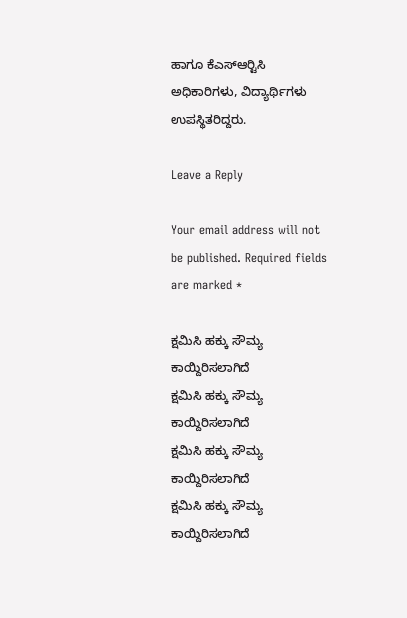ಹಾಗೂ ಕೆಎಸ್‍ಆರ್‍ಟಿಸಿ ಅಧಿಕಾರಿಗಳು, ವಿದ್ಯಾರ್ಥಿಗಳು ಉಪಸ್ಥಿತರಿದ್ದರು.

Leave a Reply

Your email address will not be published. Required fields are marked *

ಕ್ಷಮಿಸಿ ಹಕ್ಕು ಸೌಮ್ಯ ಕಾಯ್ದಿರಿಸಲಾಗಿದೆ
ಕ್ಷಮಿಸಿ ಹಕ್ಕು ಸೌಮ್ಯ ಕಾಯ್ದಿರಿಸಲಾಗಿದೆ
ಕ್ಷಮಿಸಿ ಹಕ್ಕು ಸೌಮ್ಯ ಕಾಯ್ದಿರಿಸಲಾಗಿದೆ
ಕ್ಷಮಿಸಿ ಹಕ್ಕು ಸೌಮ್ಯ ಕಾಯ್ದಿರಿಸಲಾಗಿದೆ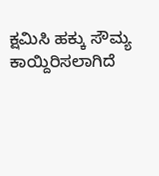ಕ್ಷಮಿಸಿ ಹಕ್ಕು ಸೌಮ್ಯ ಕಾಯ್ದಿರಿಸಲಾಗಿದೆ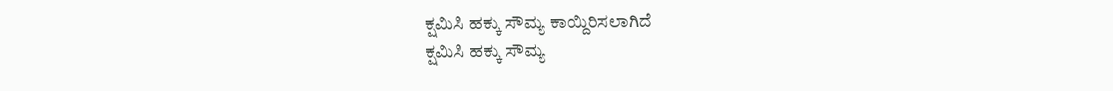ಕ್ಷಮಿಸಿ ಹಕ್ಕು ಸೌಮ್ಯ ಕಾಯ್ದಿರಿಸಲಾಗಿದೆ
ಕ್ಷಮಿಸಿ ಹಕ್ಕು ಸೌಮ್ಯ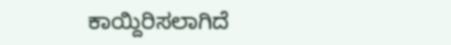ಕಾಯ್ದಿರಿಸಲಾಗಿದೆ